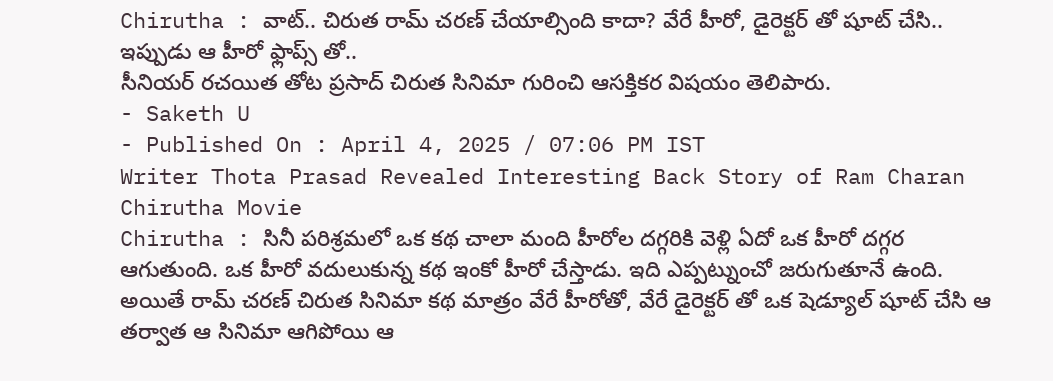Chirutha : వాట్.. చిరుత రామ్ చరణ్ చేయాల్సింది కాదా? వేరే హీరో, డైరెక్టర్ తో షూట్ చేసి.. ఇప్పుడు ఆ హీరో ఫ్లాప్స్ తో..
సీనియర్ రచయిత తోట ప్రసాద్ చిరుత సినిమా గురించి ఆసక్తికర విషయం తెలిపారు.
- Saketh U
- Published On : April 4, 2025 / 07:06 PM IST
Writer Thota Prasad Revealed Interesting Back Story of Ram Charan Chirutha Movie
Chirutha : సినీ పరిశ్రమలో ఒక కథ చాలా మంది హీరోల దగ్గరికి వెళ్లి ఏదో ఒక హీరో దగ్గర ఆగుతుంది. ఒక హీరో వదులుకున్న కథ ఇంకో హీరో చేస్తాడు. ఇది ఎప్పట్నుంచో జరుగుతూనే ఉంది. అయితే రామ్ చరణ్ చిరుత సినిమా కథ మాత్రం వేరే హీరోతో, వేరే డైరెక్టర్ తో ఒక షెడ్యూల్ షూట్ చేసి ఆ తర్వాత ఆ సినిమా ఆగిపోయి ఆ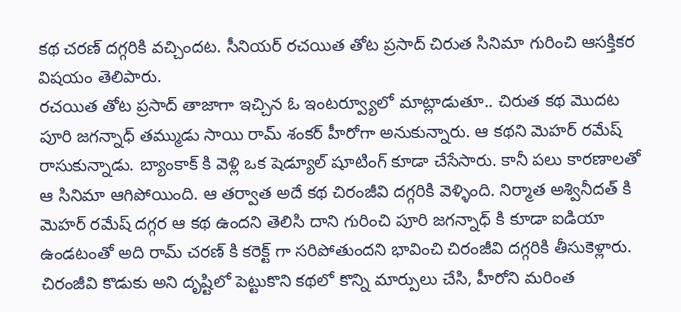కథ చరణ్ దగ్గరికి వచ్చిందట. సీనియర్ రచయిత తోట ప్రసాద్ చిరుత సినిమా గురించి ఆసక్తికర విషయం తెలిపారు.
రచయిత తోట ప్రసాద్ తాజాగా ఇచ్చిన ఓ ఇంటర్వ్యూలో మాట్లాడుతూ.. చిరుత కథ మొదట పూరి జగన్నాధ్ తమ్ముడు సాయి రామ్ శంకర్ హీరోగా అనుకున్నారు. ఆ కథని మెహర్ రమేష్ రాసుకున్నాడు. బ్యాంకాక్ కి వెళ్లి ఒక షెడ్యూల్ షూటింగ్ కూడా చేసేసారు. కానీ పలు కారణాలతో ఆ సినిమా ఆగిపోయింది. ఆ తర్వాత అదే కథ చిరంజీవి దగ్గరికి వెళ్ళింది. నిర్మాత అశ్వినీదత్ కి మెహర్ రమేష్ దగ్గర ఆ కథ ఉందని తెలిసి దాని గురించి పూరి జగన్నాధ్ కి కూడా ఐడియా ఉండటంతో అది రామ్ చరణ్ కి కరెక్ట్ గా సరిపోతుందని భావించి చిరంజీవి దగ్గరికి తీసుకెళ్లారు. చిరంజీవి కొడుకు అని దృష్టిలో పెట్టుకొని కథలో కొన్ని మార్పులు చేసి, హీరోని మరింత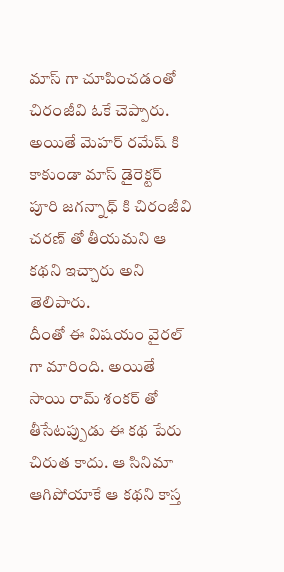మాస్ గా చూపించడంతో చిరంజీవి ఓకే చెప్పారు. అయితే మెహర్ రమేష్ కి కాకుండా మాస్ డైరెక్టర్ పూరి జగన్నాధ్ కి చిరంజీవి చరణ్ తో తీయమని ఆ కథని ఇచ్చారు అని తెలిపారు.
దీంతో ఈ విషయం వైరల్ గా మారింది. అయితే సాయి రామ్ శంకర్ తో తీసేటప్పుడు ఈ కథ పేరు చిరుత కాదు. ఆ సినిమా ఆగిపోయాకే ఆ కథని కాస్త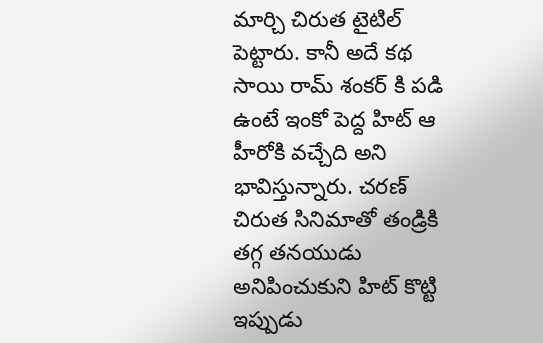మార్చి చిరుత టైటిల్ పెట్టారు. కానీ అదే కథ సాయి రామ్ శంకర్ కి పడి ఉంటే ఇంకో పెద్ద హిట్ ఆ హీరోకి వచ్చేది అని భావిస్తున్నారు. చరణ్ చిరుత సినిమాతో తండ్రికి తగ్గ తనయుడు అనిపించుకుని హిట్ కొట్టి ఇప్పుడు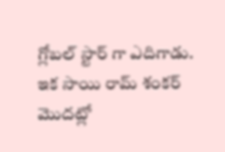గ్లోబల్ స్టార్ గా ఎదిగాడు.
ఇక సాయి రామ్ శంకర్ మొదట్లో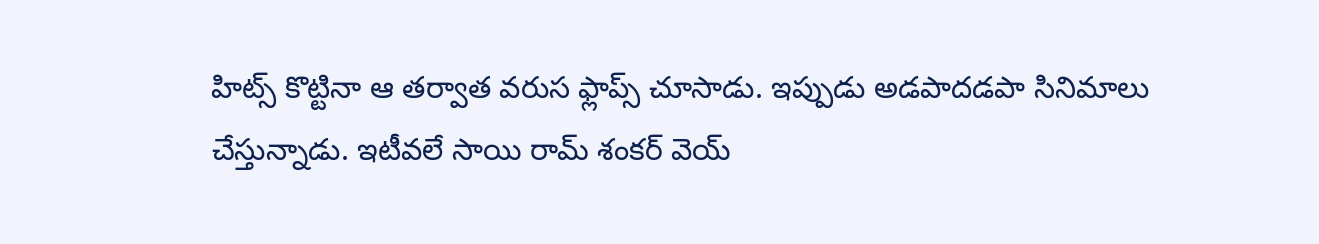హిట్స్ కొట్టినా ఆ తర్వాత వరుస ఫ్లాప్స్ చూసాడు. ఇప్పుడు అడపాదడపా సినిమాలు చేస్తున్నాడు. ఇటీవలే సాయి రామ్ శంకర్ వెయ్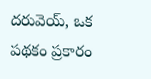దరువెయ్, ఒక పథకం ప్రకారం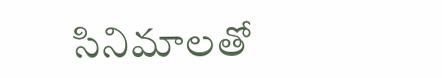సినిమాలతో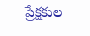ప్రేక్షకుల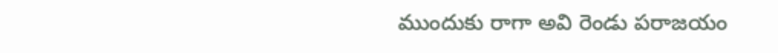ముందుకు రాగా అవి రెండు పరాజయం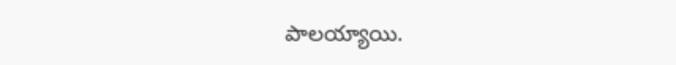పాలయ్యాయి.